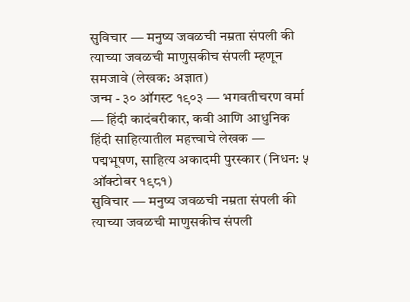सुविचार — मनुष्य जवळची नम्रता संपली की त्याच्या जवळची माणुसकीच संपली म्हणून समजावे (लेखक: अज्ञात)
जन्म - ३० ऑगस्ट १९०३ — भगवतीचरण वर्मा — हिंदी कादंबरीकार, कवी आणि आधुनिक हिंदी साहित्यातील महत्त्वाचे लेखक — पद्मभूषण, साहित्य अकादमी पुरस्कार (निधन: ५ ऑक्टोबर १९८१)
सुविचार — मनुष्य जवळची नम्रता संपली की त्याच्या जवळची माणुसकीच संपली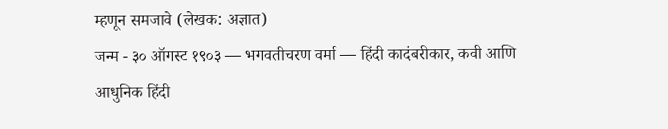म्हणून समजावे (लेखक: अज्ञात)
जन्म - ३० ऑगस्ट १९०३ — भगवतीचरण वर्मा — हिंदी कादंबरीकार, कवी आणि आधुनिक हिंदी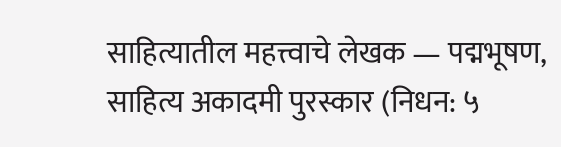साहित्यातील महत्त्वाचे लेखक — पद्मभूषण, साहित्य अकादमी पुरस्कार (निधन: ५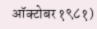ऑक्टोबर १९८१)